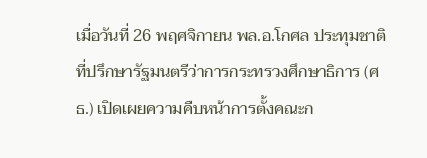เมื่อวันที่ 26 พฤศจิกายน พล.อ.โกศล ประทุมชาติ ที่ปรึกษารัฐมนตรีว่าการกระทรวงศึกษาธิการ (ศธ.) เปิดเผยความคืบหน้าการตั้งคณะก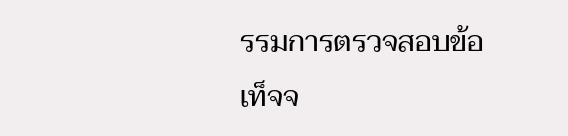รรมการตรวจสอบข้อเท็จจ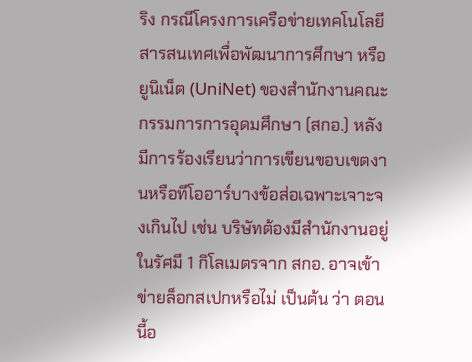ริง กรณีโครงการเครือข่ายเทคโนโลยีสารสนเทศเพื่อพัฒนาการศึกษา หรือยูนิเน็ต (UniNet) ของสำนักงานคณะกรรมการการอุดมศึกษา (สกอ.) หลังมีการร้องเรียนว่าการเขียนขอบเขตงานหรือทีโออาร์บางข้อส่อเฉพาะเจาะจงเกินไป เช่น บริษัทต้องมีสำนักงานอยู่ในรัศมี 1 กิโลเมตรจาก สกอ. อาจเข้าข่ายล็อกสเปกหรือไม่ เป็นต้น ว่า ตอนนี้อ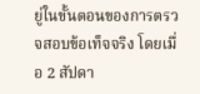ยู่ในขั้นตอนของการตรวจสอบข้อเท็จจริง โดยเมื่อ 2 สัปดา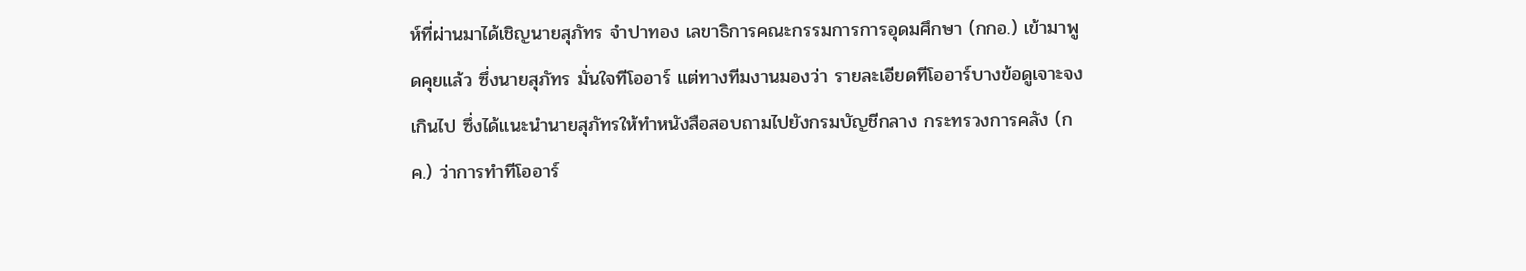ห์ที่ผ่านมาได้เชิญนายสุภัทร จำปาทอง เลขาธิการคณะกรรมการการอุดมศึกษา (กกอ.) เข้ามาพูดคุยแล้ว ซึ่งนายสุภัทร มั่นใจทีโออาร์ แต่ทางทีมงานมองว่า รายละเอียดทีโออาร์บางข้อดูเจาะจงเกินไป ซึ่งได้แนะนำนายสุภัทรให้ทำหนังสือสอบถามไปยังกรมบัญชีกลาง กระทรวงการคลัง (กค.) ว่าการทำทีโออาร์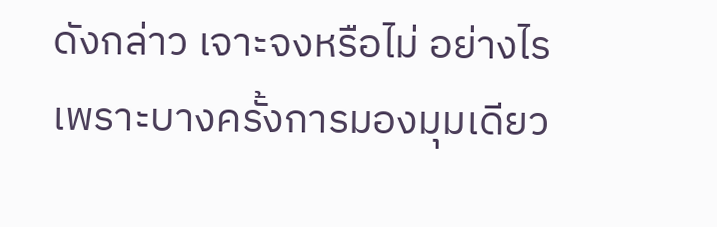ดังกล่าว เจาะจงหรือไม่ อย่างไร เพราะบางครั้งการมองมุมเดียว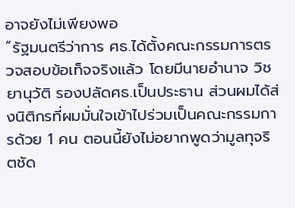อาจยังไม่เพียงพอ
“รัฐมนตรีว่าการ ศธ.ได้ตั้งคณะกรรมการตรวจสอบข้อเท็จจริงแล้ว โดยมีนายอำนาจ วิชยานุวัติ รองปลัดศธ.เป็นประธาน ส่วนผมได้ส่งนิติกรที่ผมมั่นใจเข้าไปร่วมเป็นคณะกรรมการด้วย 1 คน ตอนนี้ยังไม่อยากพูดว่ามูลทุจริตชัด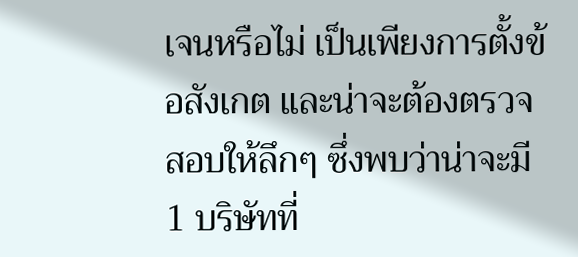เจนหรือไม่ เป็นเพียงการตั้งข้อสังเกต และน่าจะต้องตรวจสอบให้ลึกๆ ซึ่งพบว่าน่าจะมี 1 บริษัทที่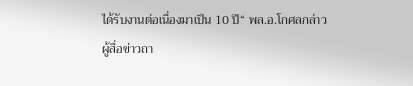ได้รับงานต่อเนื่องมาเป็น 10 ปี“ พล.อ.โกศลกล่าว
ผู้สื่อข่าวถา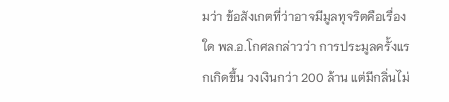มว่า ข้อสังเกตที่ว่าอาจมีมูลทุจริตคือเรื่องใด พล.อ.โกศลกล่าวว่า การประมูลครั้งแรกเกิดขึ้น วงเงินกว่า 200 ล้าน แต่มีกลิ่นไม่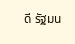ดี รัฐมน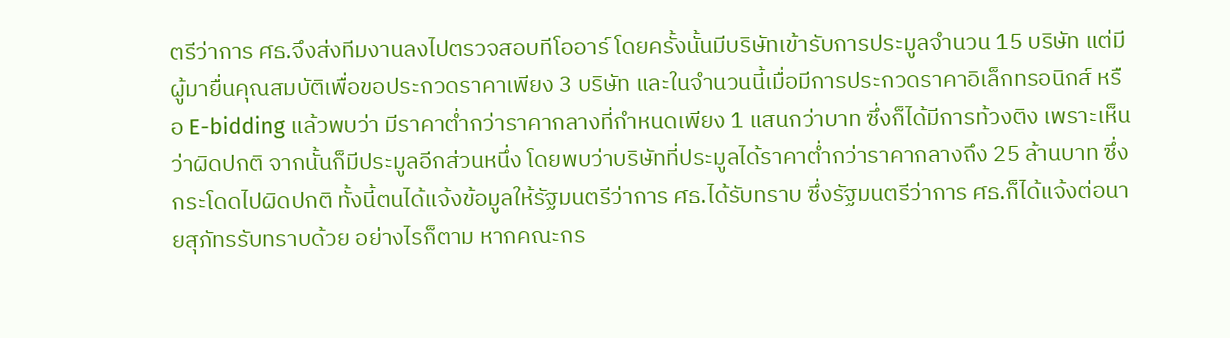ตรีว่าการ ศธ.จึงส่งทีมงานลงไปตรวจสอบทีโออาร์ โดยครั้งนั้นมีบริษัทเข้ารับการประมูลจำนวน 15 บริษัท แต่มีผู้มายื่นคุณสมบัติเพื่อขอประกวดราคาเพียง 3 บริษัท และในจำนวนนี้เมื่อมีการประกวดราคาอิเล็กทรอนิกส์ หรือ E-bidding แล้วพบว่า มีราคาต่ำกว่าราคากลางที่กำหนดเพียง 1 แสนกว่าบาท ซึ่งก็ได้มีการท้วงติง เพราะเห็นว่าผิดปกติ จากนั้นก็มีประมูลอีกส่วนหนึ่ง โดยพบว่าบริษัทที่ประมูลได้ราคาต่ำกว่าราคากลางถึง 25 ล้านบาท ซึ่งกระโดดไปผิดปกติ ทั้งนี้ตนได้แจ้งข้อมูลให้รัฐมนตรีว่าการ ศธ.ได้รับทราบ ซึ่งรัฐมนตรีว่าการ ศธ.ก็ได้แจ้งต่อนายสุภัทรรับทราบด้วย อย่างไรก็ตาม หากคณะกร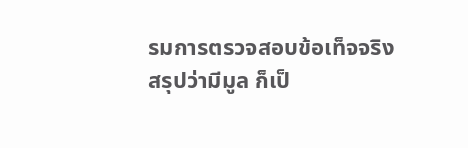รมการตรวจสอบข้อเท็จจริงสรุปว่ามีมูล ก็เป็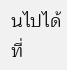นไปได้ที่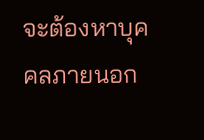จะต้องหาบุคคลภายนอก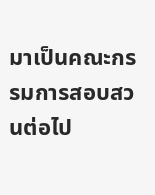มาเป็นคณะกรรมการสอบสวนต่อไป